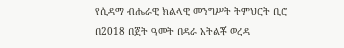የሲዳማ ብሔራዊ ክልላዊ መንግሥት ትምህርት ቢሮ በ2018 በጀት ዓመት በዳራ አትልቾ ወረዳ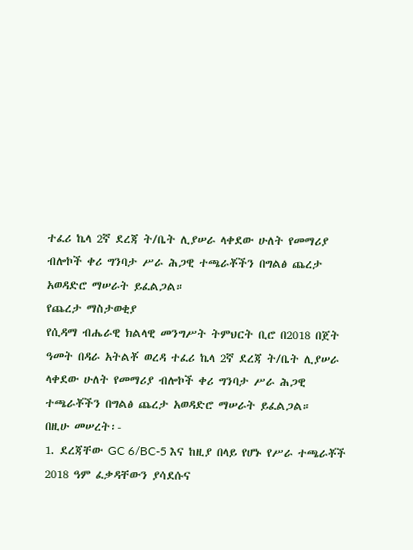ተፈሪ ኬላ 2ኛ ደረጃ ት/ቤት ሊያሠራ ላቀደው ሁለት የመማሪያ ብሎኮች ቀሪ ግንባታ ሥራ ሕጋዊ ተጫራቾችን በግልፅ ጨረታ አወዳድሮ ማሠራት ይፈልጋል።
የጨረታ ማስታወቂያ
የሲዳማ ብሔራዊ ክልላዊ መንግሥት ትምህርት ቢሮ በ2018 በጀት ዓመት በዳራ አትልቾ ወረዳ ተፈሪ ኬላ 2ኛ ደረጃ ት/ቤት ሊያሠራ ላቀደው ሁለት የመማሪያ ብሎኮች ቀሪ ግንባታ ሥራ ሕጋዊ ተጫራቾችን በግልፅ ጨረታ አወዳድሮ ማሠራት ይፈልጋል።
በዚሁ መሠረት፡-
1. ደረጃቸው GC 6/BC-5 እና ከዚያ በላይ የሆኑ የሥራ ተጫራቾች 2018 ዓም ፈቃዳቸውን ያሳደሱና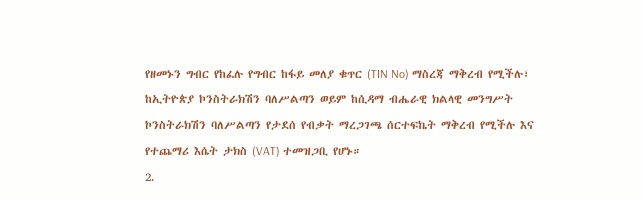የዘመኑን ግብር የከፈሉ የግብር ከፋይ መለያ ቁጥር (TIN No) ማስረጃ ማቅረብ የሚችሉ፣ ከኢትዮጵያ ኮንስትራክሽን ባለሥልጣን ወይም ከሲዳማ ብሔራዊ ክልላዊ መንግሥት ኮንስትራክሽን ባለሥልጣን የታደሰ የብቃት ማረጋገጫ ሰርተፍኬት ማቅረብ የሚችሉ እና የተጨማሪ እሴት ታክስ (VAT) ተመዝጋቢ የሆኑ።
2.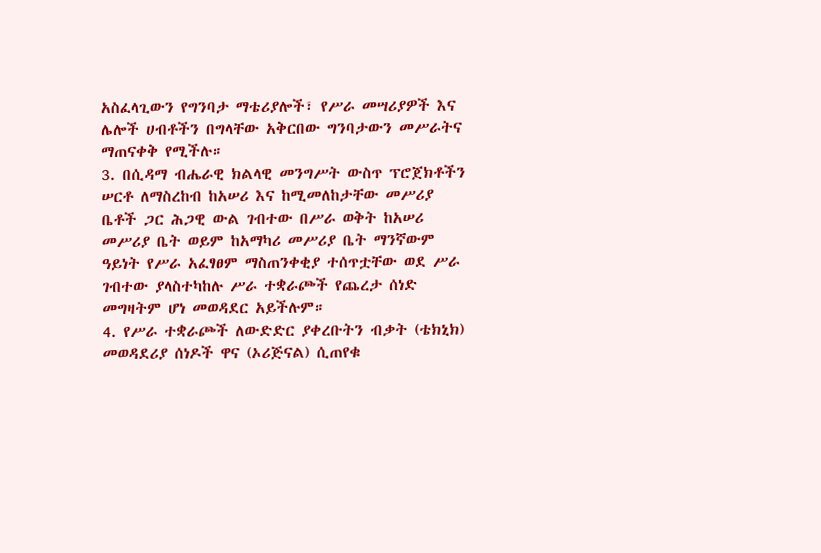አስፈላጊውን የግንባታ ማቴሪያሎች፣ የሥራ መሣሪያዎች እና ሌሎች ሀብቶችን በግላቸው አቅርበው ግንባታውን መሥራትና ማጠናቀቅ የሚችሉ።
3. በሲዳማ ብሔራዊ ክልላዊ መንግሥት ውስጥ ፕሮጀክቶችን ሠርቶ ለማስረከብ ከአሠሪ እና ከሚመለከታቸው መሥሪያ ቤቶች ጋር ሕጋዊ ውል ገብተው በሥራ ወቅት ከአሠሪ መሥሪያ ቤት ወይም ከአማካሪ መሥሪያ ቤት ማንኛውም ዓይነት የሥራ አፈፃፀም ማስጠንቀቂያ ተሰጥቷቸው ወደ ሥራ ገብተው ያላስተካከሉ ሥራ ተቋራጮች የጨረታ ሰነድ መግዛትም ሆነ መወዳደር አይችሉም።
4. የሥራ ተቋራጮች ለውድድር ያቀረቡትን ብቃት (ቴክኒክ) መወዳደሪያ ሰነዶች ዋና (ኦሪጅናል) ሲጠየቁ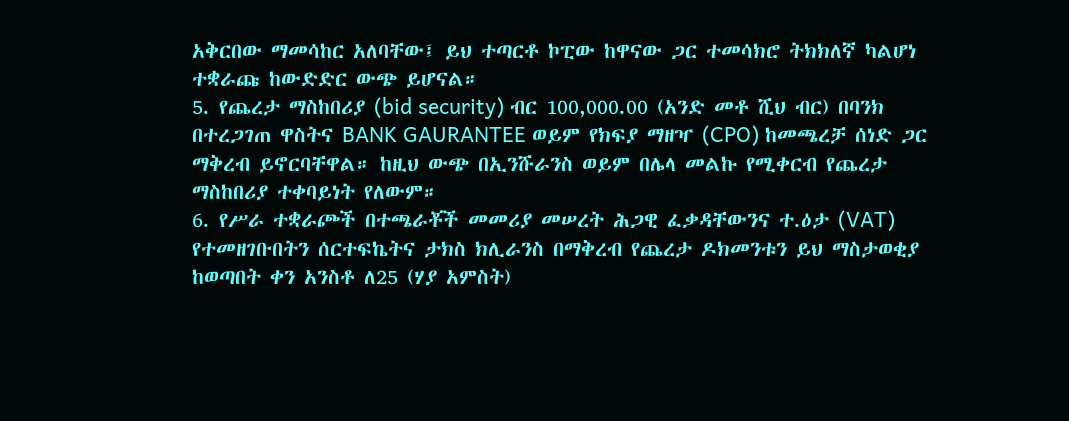አቅርበው ማመሳከር አለባቸው፤ ይህ ተጣርቶ ኮፒው ከዋናው ጋር ተመሳክሮ ትክክለኛ ካልሆነ ተቋራጩ ከውድድር ውጭ ይሆናል።
5. የጨረታ ማስከበሪያ (bid security) ብር 100,000.00 (አንድ መቶ ሺህ ብር) በባንክ በተረጋገጠ ዋስትና BANK GAURANTEE ወይም የክፍያ ማዘዣ (CPO) ከመጫረቻ ሰነድ ጋር ማቅረብ ይኖርባቸዋል። ከዚህ ውጭ በኢንሹራንስ ወይም በሌላ መልኩ የሚቀርብ የጨረታ ማስከበሪያ ተቀባይነት የለውም።
6. የሥራ ተቋራጮች በተጫራቾች መመሪያ መሠረት ሕጋዊ ፈቃዳቸውንና ተ.ዕታ (VAT) የተመዘገቡበትን ሰርተፍኬትና ታክስ ክሊራንስ በማቅረብ የጨረታ ዶክመንቱን ይህ ማስታወቂያ ከወጣበት ቀን አንስቶ ለ25 (ሃያ አምስት)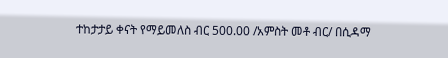ተከታታይ ቀናት የማይመለስ ብር 500.00 /አምስት መቶ ብር/ በሲዳማ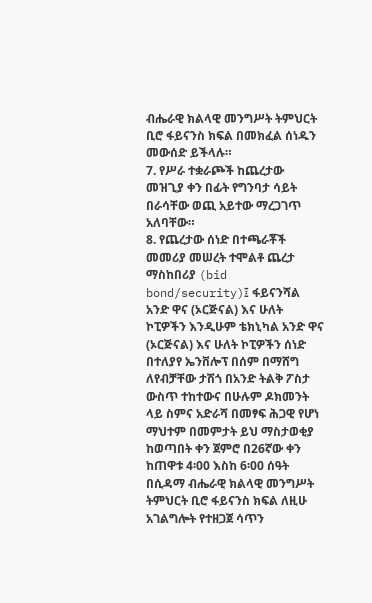ብሔራዊ ክልላዊ መንግሥት ትምህርት ቢሮ ፋይናንስ ክፍል በመክፈል ሰነዱን መውሰድ ይችላሉ።
7. የሥራ ተቋራጮች ከጨረታው መዝጊያ ቀን በፊት የግንባታ ሳይት በራሳቸው ወጪ አይተው ማረጋገጥ አለባቸው።
8. የጨረታው ሰነድ በተጫራቾች መመሪያ መሠረት ተሞልቶ ጨረታ ማስከበሪያ (bid bond/security)፤ ፋይናንሻል አንድ ዋና (ኦርጅናል) እና ሁለት ኮፒዎችን እንዲሁም ቴክኒካል አንድ ዋና (ኦርጅናል) እና ሁለት ኮፒዎችን ሰነድ በተለያየ ኤንቨሎፕ በሰም በማሸግ ለየብቻቸው ታሽጎ በአንድ ትልቅ ፖስታ ውስጥ ተከተውና በሁሉም ዶክመንት ላይ ስምና አድራሻ በመፃፍ ሕጋዊ የሆነ ማህተም በመምታት ይህ ማስታወቂያ ከወጣበት ቀን ጀምሮ በ26ኛው ቀን ከጠዋቱ 4፡00 እስከ 6፡00 ሰዓት በሲዳማ ብሔራዊ ክልላዊ መንግሥት ትምህርት ቢሮ ፋይናንስ ክፍል ለዚሁ አገልግሎት የተዘጋጀ ሳጥን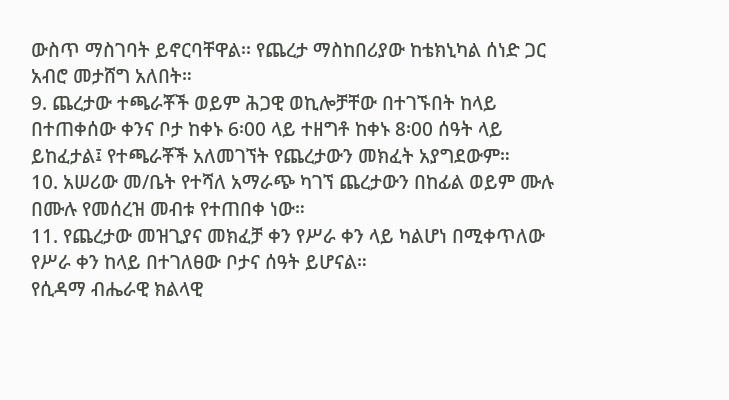ውስጥ ማስገባት ይኖርባቸዋል፡፡ የጨረታ ማስከበሪያው ከቴክኒካል ሰነድ ጋር አብሮ መታሸግ አለበት።
9. ጨረታው ተጫራቾች ወይም ሕጋዊ ወኪሎቻቸው በተገኙበት ከላይ በተጠቀሰው ቀንና ቦታ ከቀኑ 6፡00 ላይ ተዘግቶ ከቀኑ 8፡00 ሰዓት ላይ ይከፈታል፤ የተጫራቾች አለመገኘት የጨረታውን መክፈት አያግደውም።
10. አሠሪው መ/ቤት የተሻለ አማራጭ ካገኘ ጨረታውን በከፊል ወይም ሙሉ በሙሉ የመሰረዝ መብቱ የተጠበቀ ነው።
11. የጨረታው መዝጊያና መክፈቻ ቀን የሥራ ቀን ላይ ካልሆነ በሚቀጥለው የሥራ ቀን ከላይ በተገለፀው ቦታና ሰዓት ይሆናል።
የሲዳማ ብሔራዊ ክልላዊ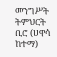መንግሥት ትምህርት ቢሮ (ሀዋሳ ከተማ)